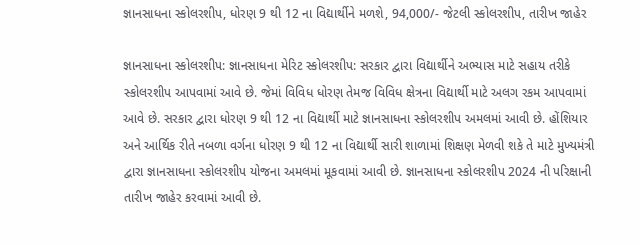જ્ઞાનસાધના સ્કોલરશીપ, ધોરણ 9 થી 12 ના વિદ્યાર્થીને મળશે, 94,000/- જેટલી સ્કોલરશીપ, તારીખ જાહેર

જ્ઞાનસાધના સ્કોલરશીપ: જ્ઞાનસાધના મેરિટ સ્કોલરશીપ: સરકાર દ્વારા વિદ્યાર્થીને અભ્યાસ માટે સહાય તરીકે સ્કોલરશીપ આપવામાં આવે છે. જેમાં વિવિધ ધોરણ તેમજ વિવિધ ક્ષેત્રના વિદ્યાર્થી માટે અલગ રકમ આપવામાં આવે છે. સરકાર દ્વારા ધોરણ 9 થી 12 ના વિદ્યાર્થી માટે જ્ઞાનસાધના સ્કોલરશીપ અમલમાં આવી છે. હોંશિયાર અને આર્થિક રીતે નબળા વર્ગના ધોરણ 9 થી 12 ના વિદ્યાર્થી સારી શાળામાં શિક્ષણ મેળવી શકે તે માટે મુખ્યમંત્રી દ્વારા જ્ઞાનસાધના સ્કોલરશીપ યોજના અમલમાં મૂકવામાં આવી છે. જ્ઞાનસાધના સ્કોલરશીપ 2024 ની પરિક્ષાની તારીખ જાહેર કરવામાં આવી છે.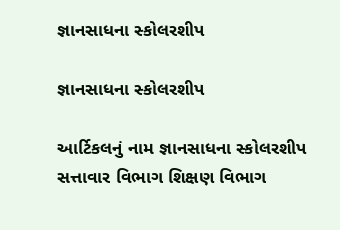જ્ઞાનસાધના સ્કોલરશીપ

જ્ઞાનસાધના સ્કોલરશીપ

આર્ટિકલનું નામ જ્ઞાનસાધના સ્કોલરશીપ
સત્તાવાર વિભાગ શિક્ષણ વિભાગ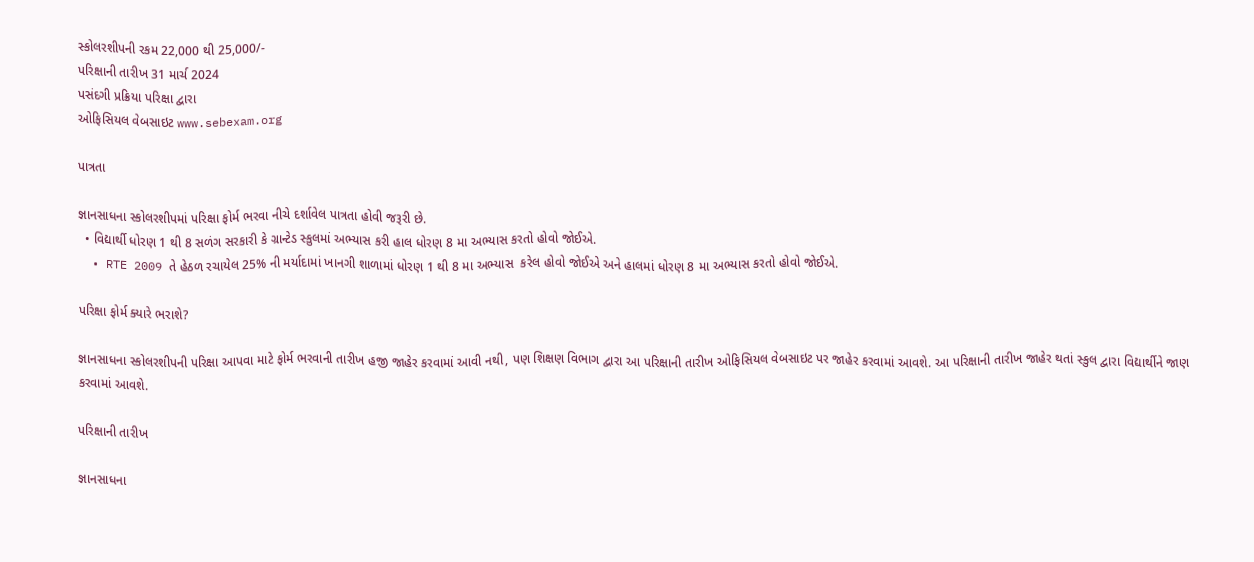સ્કોલરશીપની રકમ 22,000 થી 25,000/-
પરિક્ષાની તારીખ 31 માર્ચ 2024
પસંદગી પ્રક્રિયા પરિક્ષા દ્વારા
ઓફિસિયલ વેબસાઇટ www.sebexam.org

પાત્રતા

જ્ઞાનસાધના સ્કોલરશીપમાં પરિક્ષા ફોર્મ ભરવા નીચે દર્શાવેલ પાત્રતા હોવી જરૂરી છે.
  • વિદ્યાર્થી ધોરણ 1 થી 8 સળંગ સરકારી કે ગ્રાન્ટેડ સ્કુલમાં અભ્યાસ કરી હાલ ધોરણ 8 મા અભ્યાસ કરતો હોવો જોઈએ.
  • RTE 2009 તે હેઠળ રચાયેલ 25% ની મર્યાદામાં ખાનગી શાળામાં ધોરણ 1 થી 8 મા અભ્યાસ  કરેલ હોવો જોઈએ અને હાલમાં ધોરણ 8 મા અભ્યાસ કરતો હોવો જોઈએ.

પરિક્ષા ફોર્મ ક્યારે ભરાશે?

જ્ઞાનસાધના સ્કોલરશીપની પરિક્ષા આપવા માટે ફોર્મ ભરવાની તારીખ હજી જાહેર કરવામાં આવી નથી, પણ શિક્ષણ વિભાગ દ્વારા આ પરિક્ષાની તારીખ ઓફિસિયલ વેબસાઇટ પર જાહેર કરવામાં આવશે. આ પરિક્ષાની તારીખ જાહેર થતાં સ્કુલ દ્વારા વિદ્યાર્થીને જાણ કરવામાં આવશે.

પરિક્ષાની તારીખ

જ્ઞાનસાધના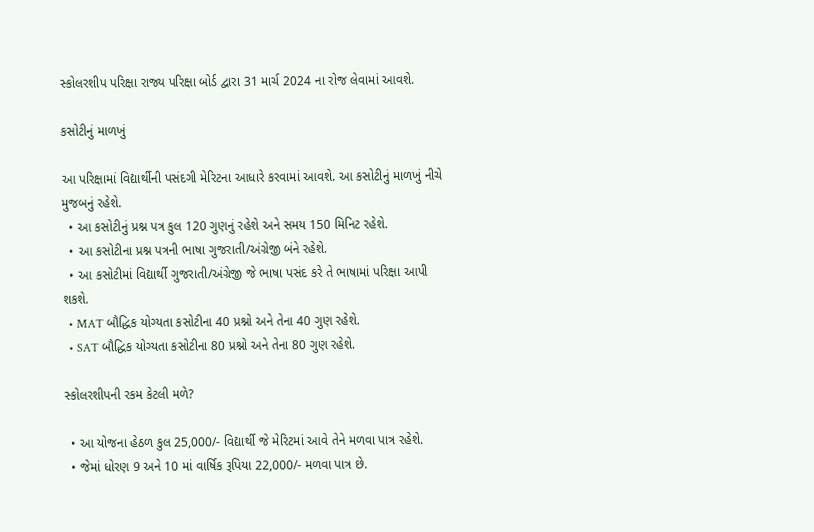સ્કોલરશીપ પરિક્ષા રાજ્ય પરિક્ષા બોર્ડ દ્વારા 31 માર્ચ 2024 ના રોજ લેવામાં આવશે.

કસોટીનું માળખું

આ પરિક્ષામાં વિદ્યાર્થીની પસંદગી મેરિટના આધારે કરવામાં આવશે. આ કસોટીનું માળખું નીચે મુજબનું રહેશે.
  • આ કસોટીનું પ્રશ્ન પત્ર કુલ 120 ગુણનું રહેશે અને સમય 150 મિનિટ રહેશે.
  • આ કસોટીના પ્રશ્ન પત્રની ભાષા ગુજરાતી/અંગ્રેજી બંને રહેશે.
  • આ કસોટીમાં વિદ્યાર્થી ગુજરાતી/અંગ્રેજી જે ભાષા પસંદ કરે તે ભાષામાં પરિક્ષા આપી શકશે.
  • MAT બૌદ્ધિક યોગ્યતા કસોટીના 40 પ્રશ્નો અને તેના 40 ગુણ રહેશે.
  • SAT બૌદ્ધિક યોગ્યતા કસોટીના 80 પ્રશ્નો અને તેના 80 ગુણ રહેશે.

સ્કોલરશીપની રકમ કેટલી મળે?

  • આ યોજના હેઠળ કુલ 25,000/- વિદ્યાર્થી જે મેરિટમાં આવે તેને મળવા પાત્ર રહેશે.
  • જેમાં ધોરણ 9 અને 10 માં વાર્ષિક રૂપિયા 22,000/- મળવા પાત્ર છે.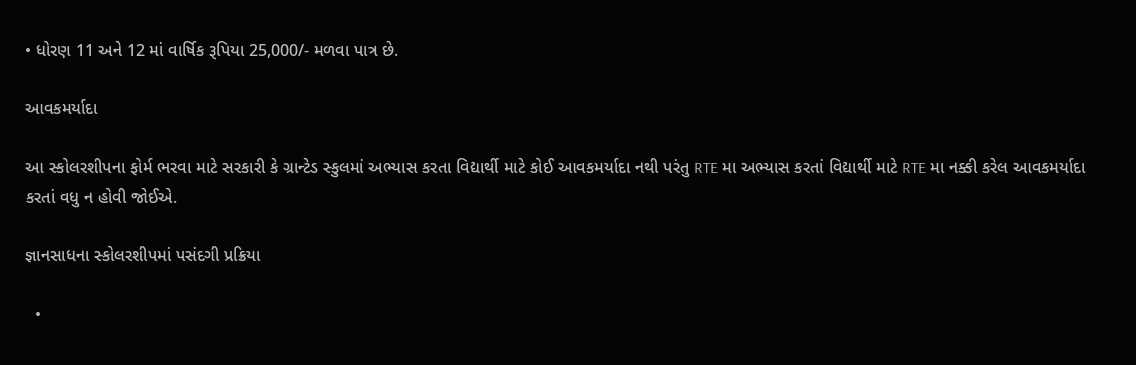• ધોરણ 11 અને 12 માં વાર્ષિક રૂપિયા 25,000/- મળવા પાત્ર છે.

આવકમર્યાદા

આ સ્કોલરશીપના ફોર્મ ભરવા માટે સરકારી કે ગ્રાન્ટેડ સ્કુલમાં અભ્યાસ કરતા વિદ્યાર્થી માટે કોઈ આવકમર્યાદા નથી પરંતુ RTE મા અભ્યાસ કરતાં વિદ્યાર્થી માટે RTE મા નક્કી કરેલ આવકમર્યાદા કરતાં વધુ ન હોવી જોઈએ.

જ્ઞાનસાધના સ્કોલરશીપમાં પસંદગી પ્રક્રિયા

  •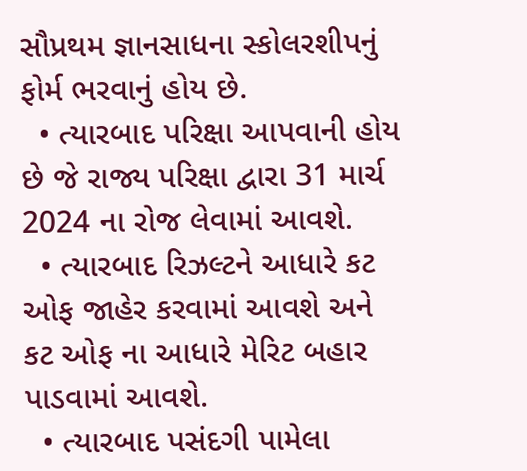સૌપ્રથમ જ્ઞાનસાધના સ્કોલરશીપનું ફોર્મ ભરવાનું હોય છે.
  • ત્યારબાદ પરિક્ષા આપવાની હોય છે જે રાજ્ય પરિક્ષા દ્વારા 31 માર્ચ 2024 ના રોજ લેવામાં આવશે.
  • ત્યારબાદ રિઝલ્ટને આધારે કટ ઓફ જાહેર કરવામાં આવશે અને કટ ઓફ ના આધારે મેરિટ બહાર પાડવામાં આવશે.
  • ત્યારબાદ પસંદગી પામેલા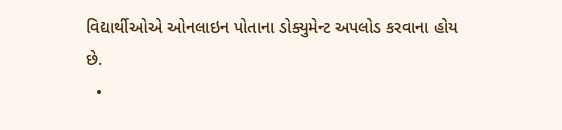વિદ્યાર્થીઓએ ઓનલાઇન પોતાના ડોક્યુમેન્ટ અપલોડ કરવાના હોય છે.
  •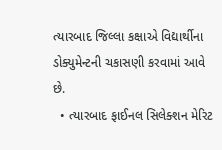ત્યારબાદ જિલ્લા કક્ષાએ વિદ્યાર્થીના ડોક્યુમેન્ટની ચકાસણી કરવામાં આવે છે.
  • ત્યારબાદ ફાઈનલ સિલેક્શન મેરિટ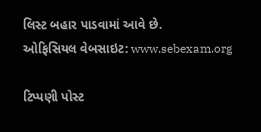લિસ્ટ બહાર પાડવામાં આવે છે.
ઓફિસિયલ વેબસાઇટ: www.sebexam.org

ટિપ્પણી પોસ્ટ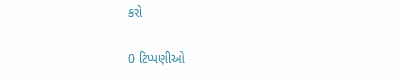કરો

0 ટિપ્પણીઓ